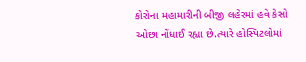કોરોના મહામારીની બીજી લહેરમાં હવે કેસો ઓછા નોંધાઈ રહ્યા છે.ત્યારે હોસ્પિટલોમાં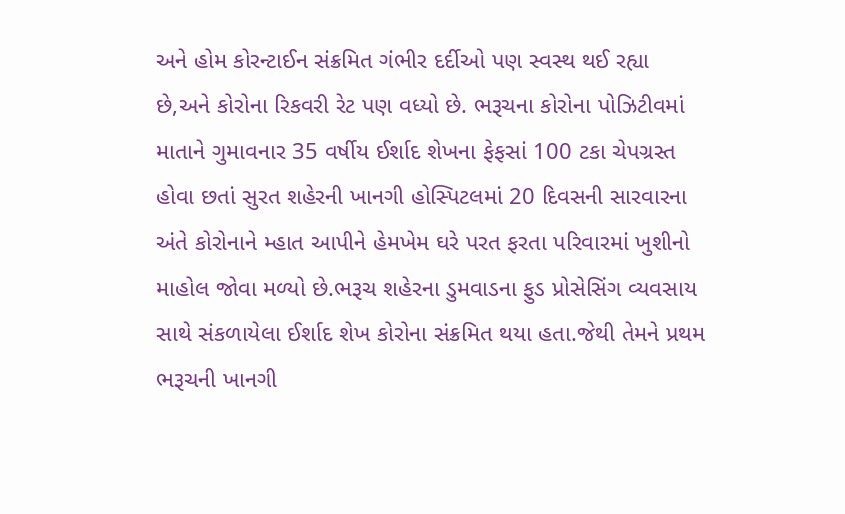અને હોમ કોરન્ટાઈન સંક્રમિત ગંભીર દર્દીઓ પણ સ્વસ્થ થઈ રહ્યા છે,અને કોરોના રિકવરી રેટ પણ વધ્યો છે. ભરૂચના કોરોના પોઝિટીવમાં માતાને ગુમાવનાર 35 વર્ષીય ઈર્શાદ શેખના ફેફસાં 100 ટકા ચેપગ્રસ્ત હોવા છતાં સુરત શહેરની ખાનગી હોસ્પિટલમાં 20 દિવસની સારવારના અંતે કોરોનાને મ્હાત આપીને હેમખેમ ઘરે પરત ફરતા પરિવારમાં ખુશીનો માહોલ જોવા મળ્યો છે.ભરૂચ શહેરના ડુમવાડના ફુડ પ્રોસેસિંગ વ્યવસાય સાથે સંકળાયેલા ઈર્શાદ શેખ કોરોના સંક્રમિત થયા હતા.જેથી તેમને પ્રથમ ભરૂચની ખાનગી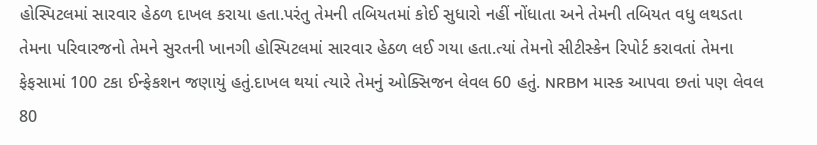હોસ્પિટલમાં સારવાર હેઠળ દાખલ કરાયા હતા.પરંતુ તેમની તબિયતમાં કોઈ સુધારો નહીં નોંધાતા અને તેમની તબિયત વધુ લથડતા તેમના પરિવારજનો તેમને સુરતની ખાનગી હોસ્પિટલમાં સારવાર હેઠળ લઈ ગયા હતા.ત્યાં તેમનો સીટીસ્કેન રિપોર્ટ કરાવતાં તેમના ફેફસામાં 100 ટકા ઈન્ફેકશન જણાયું હતું.દાખલ થયાં ત્યારે તેમનું ઓક્સિજન લેવલ 60 હતું. NRBM માસ્ક આપવા છતાં પણ લેવલ 80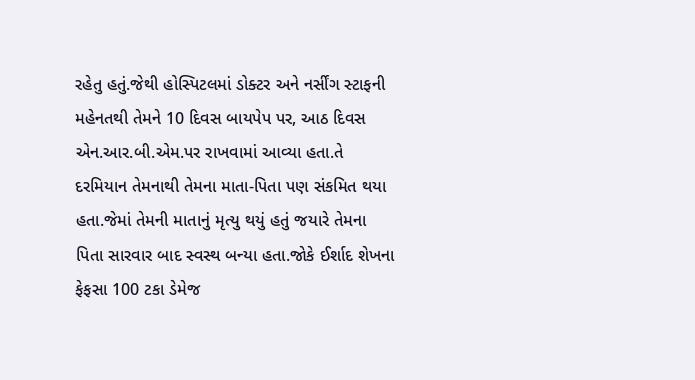રહેતુ હતું.જેથી હોસ્પિટલમાં ડોક્ટર અને નર્સીંગ સ્ટાફની મહેનતથી તેમને 10 દિવસ બાયપેપ પર, આઠ દિવસ એન.આર.બી.એમ.પર રાખવામાં આવ્યા હતા.તે દરમિયાન તેમનાથી તેમના માતા-પિતા પણ સંકમિત થયા હતા.જેમાં તેમની માતાનું મૃત્યુ થયું હતું જયારે તેમના પિતા સારવાર બાદ સ્વસ્થ બન્યા હતા.જોકે ઈર્શાદ શેખના ફેફસા 100 ટકા ડેમેજ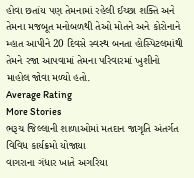હોવા છતાંય પણ તેમનામાં રહેલી ઈચ્છા શક્તિ અને તેમના મજબૂત મનોબળથી તેઓ મોતને અને કોરોનાને મ્હાત આપીને 20 દિવસે સ્વસ્થ બનતા હોસ્પિટલમાંથી તેમને રજા આપવામાં તેમના પરિવારમાં ખુશીનો માહોલ જોવા મળ્યો હતો.
Average Rating
More Stories
ભરૂચ જિલ્લાની શાળાઓમાં મતદાન જાગૃતિ અંતર્ગત વિવિધ કાર્યક્રમો યોજાયા
વાગરાના ગંધાર ખાતે અગરિયા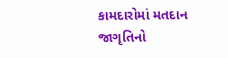કામદારોમાં મતદાન જાગૃતિનો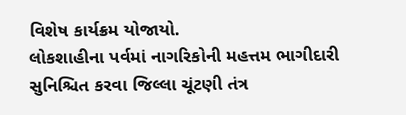વિશેષ કાર્યક્રમ યોજાયો.
લોકશાહીના પર્વમાં નાગરિકોની મહત્તમ ભાગીદારી સુનિશ્ચિત કરવા જિલ્લા ચૂંટણી તંત્ર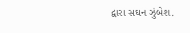દ્વારા સઘન ઝુંબેશ.